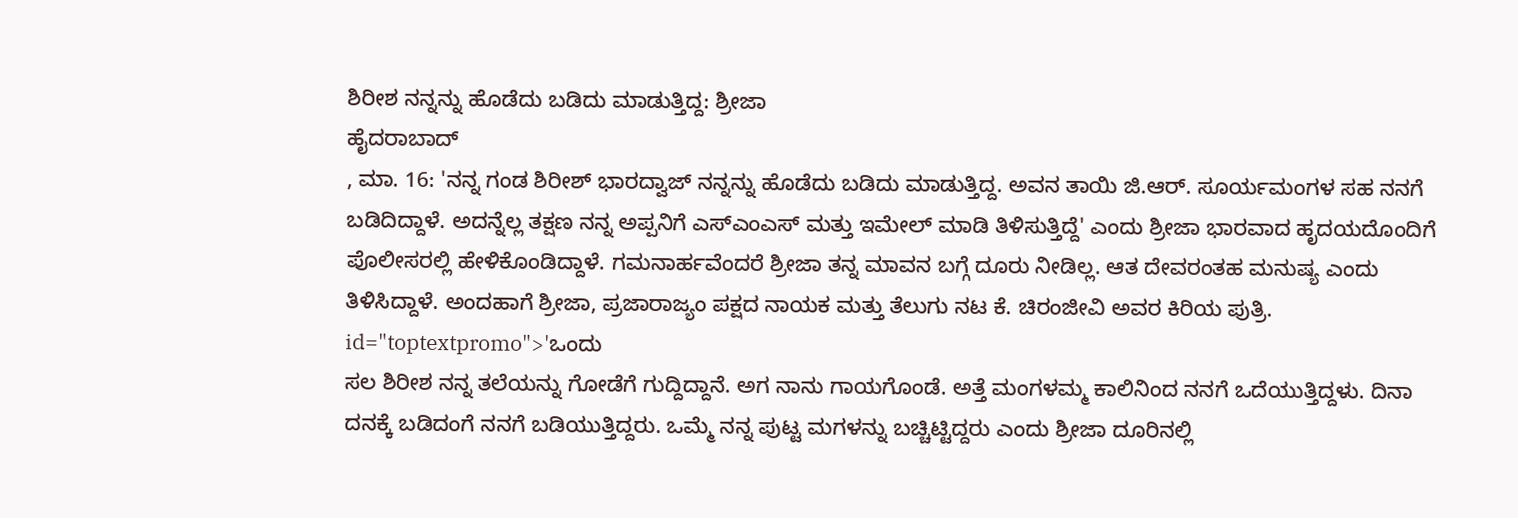ಶಿರೀಶ ನನ್ನನ್ನು ಹೊಡೆದು ಬಡಿದು ಮಾಡುತ್ತಿದ್ದ: ಶ್ರೀಜಾ
ಹೈದರಾಬಾದ್
, ಮಾ. 16: 'ನನ್ನ ಗಂಡ ಶಿರೀಶ್ ಭಾರದ್ವಾಜ್ ನನ್ನನ್ನು ಹೊಡೆದು ಬಡಿದು ಮಾಡುತ್ತಿದ್ದ. ಅವನ ತಾಯಿ ಜಿ.ಆರ್. ಸೂರ್ಯಮಂಗಳ ಸಹ ನನಗೆ ಬಡಿದಿದ್ದಾಳೆ. ಅದನ್ನೆಲ್ಲ ತಕ್ಷಣ ನನ್ನ ಅಪ್ಪನಿಗೆ ಎಸ್ಎಂಎಸ್ ಮತ್ತು ಇಮೇಲ್ ಮಾಡಿ ತಿಳಿಸುತ್ತಿದ್ದೆ' ಎಂದು ಶ್ರೀಜಾ ಭಾರವಾದ ಹೃದಯದೊಂದಿಗೆ ಪೊಲೀಸರಲ್ಲಿ ಹೇಳಿಕೊಂಡಿದ್ದಾಳೆ. ಗಮನಾರ್ಹವೆಂದರೆ ಶ್ರೀಜಾ ತನ್ನ ಮಾವನ ಬಗ್ಗೆ ದೂರು ನೀಡಿಲ್ಲ. ಆತ ದೇವರಂತಹ ಮನುಷ್ಯ ಎಂದು ತಿಳಿಸಿದ್ದಾಳೆ. ಅಂದಹಾಗೆ ಶ್ರೀಜಾ, ಪ್ರಜಾರಾಜ್ಯಂ ಪಕ್ಷದ ನಾಯಕ ಮತ್ತು ತೆಲುಗು ನಟ ಕೆ. ಚಿರಂಜೀವಿ ಅವರ ಕಿರಿಯ ಪುತ್ರಿ. id="toptextpromo">'ಒಂದು
ಸಲ ಶಿರೀಶ ನನ್ನ ತಲೆಯನ್ನು ಗೋಡೆಗೆ ಗುದ್ದಿದ್ದಾನೆ. ಅಗ ನಾನು ಗಾಯಗೊಂಡೆ. ಅತ್ತೆ ಮಂಗಳಮ್ಮ ಕಾಲಿನಿಂದ ನನಗೆ ಒದೆಯುತ್ತಿದ್ದಳು. ದಿನಾ ದನಕ್ಕೆ ಬಡಿದಂಗೆ ನನಗೆ ಬಡಿಯುತ್ತಿದ್ದರು. ಒಮ್ಮೆ ನನ್ನ ಪುಟ್ಟ ಮಗಳನ್ನು ಬಚ್ಚಿಟ್ಟಿದ್ದರು ಎಂದು ಶ್ರೀಜಾ ದೂರಿನಲ್ಲಿ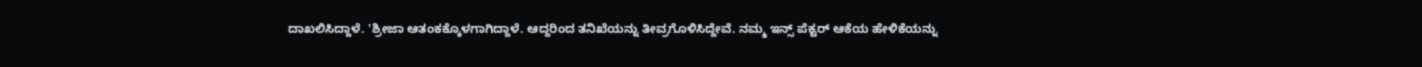ದಾಖಲಿಸಿದ್ದಾಳೆ. 'ಶ್ರೀಜಾ ಆತಂಕಕ್ಕೊಳಗಾಗಿದ್ದಾಳೆ. ಆದ್ದರಿಂದ ತನಿಖೆಯನ್ನು ತೀವ್ರಗೊಳಿಸಿದ್ದೇವೆ. ನಮ್ಮ ಇನ್ಸ್ ಪೆಕ್ಟರ್ ಆಕೆಯ ಹೇಳಿಕೆಯನ್ನು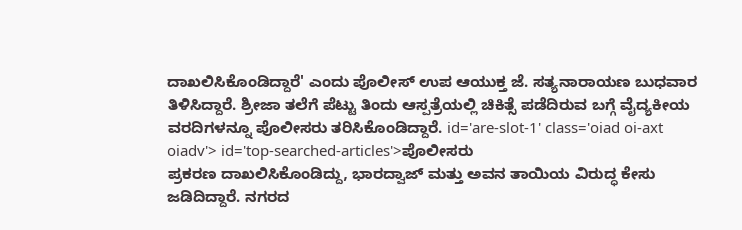ದಾಖಲಿಸಿಕೊಂಡಿದ್ದಾರೆ' ಎಂದು ಪೊಲೀಸ್ ಉಪ ಆಯುಕ್ತ ಜೆ. ಸತ್ಯನಾರಾಯಣ ಬುಧವಾರ ತಿಳಿಸಿದ್ದಾರೆ. ಶ್ರೀಜಾ ತಲೆಗೆ ಪೆಟ್ಟು ತಿಂದು ಆಸ್ಪತ್ರೆಯಲ್ಲಿ ಚಿಕಿತ್ಸೆ ಪಡೆದಿರುವ ಬಗ್ಗೆ ವೈದ್ಯಕೀಯ ವರದಿಗಳನ್ನೂ ಪೊಲೀಸರು ತರಿಸಿಕೊಂಡಿದ್ದಾರೆ. id='are-slot-1' class='oiad oi-axt oiadv'> id='top-searched-articles'>ಪೊಲೀಸರು
ಪ್ರಕರಣ ದಾಖಲಿಸಿಕೊಂಡಿದ್ದು, ಭಾರದ್ವಾಜ್ ಮತ್ತು ಅವನ ತಾಯಿಯ ವಿರುದ್ಧ ಕೇಸು ಜಡಿದಿದ್ದಾರೆ. ನಗರದ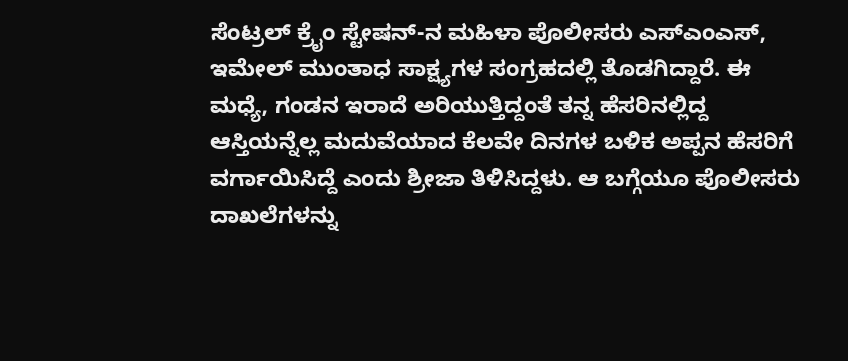ಸೆಂಟ್ರಲ್ ಕ್ರೈಂ ಸ್ಟೇಷನ್-ನ ಮಹಿಳಾ ಪೊಲೀಸರು ಎಸ್ಎಂಎಸ್, ಇಮೇಲ್ ಮುಂತಾಧ ಸಾಕ್ಷ್ಯಗಳ ಸಂಗ್ರಹದಲ್ಲಿ ತೊಡಗಿದ್ದಾರೆ. ಈ ಮಧ್ಯೆ, ಗಂಡನ ಇರಾದೆ ಅರಿಯುತ್ತಿದ್ದಂತೆ ತನ್ನ ಹೆಸರಿನಲ್ಲಿದ್ದ ಆಸ್ತಿಯನ್ನೆಲ್ಲ ಮದುವೆಯಾದ ಕೆಲವೇ ದಿನಗಳ ಬಳಿಕ ಅಪ್ಪನ ಹೆಸರಿಗೆ ವರ್ಗಾಯಿಸಿದ್ದೆ ಎಂದು ಶ್ರೀಜಾ ತಿಳಿಸಿದ್ದಳು. ಆ ಬಗ್ಗೆಯೂ ಪೊಲೀಸರು ದಾಖಲೆಗಳನ್ನು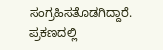ಸಂಗ್ರಹಿಸತೊಡಗಿದ್ದಾರೆ. ಪ್ರಕಣದಲ್ಲಿ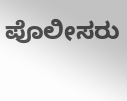ಪೊಲೀಸರು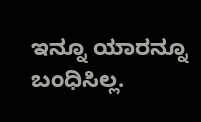ಇನ್ನೂ ಯಾರನ್ನೂ ಬಂಧಿಸಿಲ್ಲ.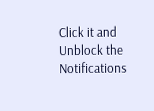Click it and Unblock the Notifications